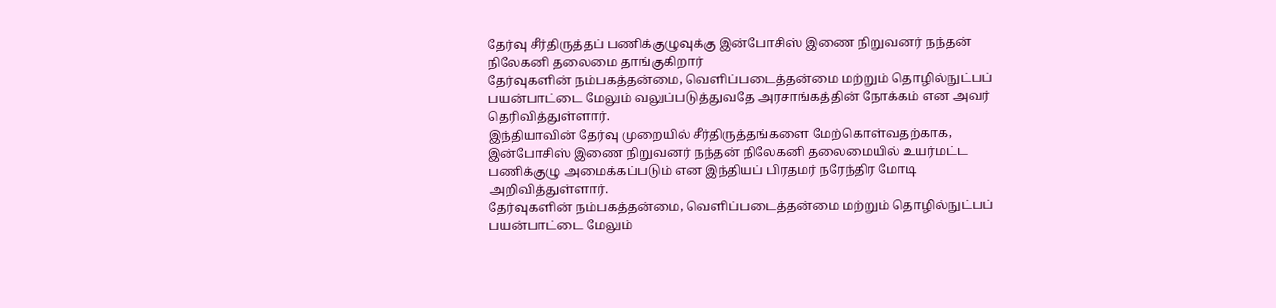தேர்வு சீர்திருத்தப் பணிக்குழுவுக்கு இன்போசிஸ் இணை நிறுவனர் நந்தன் நிலேகனி தலைமை தாங்குகிறார்
தேர்வுகளின் நம்பகத்தன்மை, வெளிப்படைத்தன்மை மற்றும் தொழில்நுட்பப் பயன்பாட்டை மேலும் வலுப்படுத்துவதே அரசாங்கத்தின் நோக்கம் என அவர் தெரிவித்துள்ளார்.
இந்தியாவின் தேர்வு முறையில் சீர்திருத்தங்களை மேற்கொள்வதற்காக, இன்போசிஸ் இணை நிறுவனர் நந்தன் நிலேகனி தலைமையில் உயர்மட்ட பணிக்குழு அமைக்கப்படும் என இந்தியப் பிரதமர் நரேந்திர மோடி அறிவித்துள்ளார்.
தேர்வுகளின் நம்பகத்தன்மை, வெளிப்படைத்தன்மை மற்றும் தொழில்நுட்பப் பயன்பாட்டை மேலும்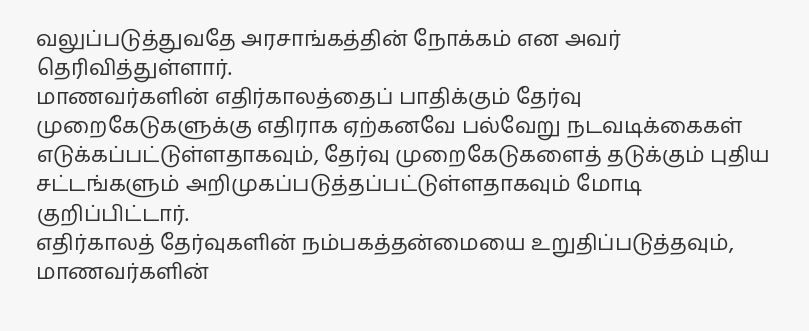வலுப்படுத்துவதே அரசாங்கத்தின் நோக்கம் என அவர் தெரிவித்துள்ளார்.
மாணவர்களின் எதிர்காலத்தைப் பாதிக்கும் தேர்வு முறைகேடுகளுக்கு எதிராக ஏற்கனவே பல்வேறு நடவடிக்கைகள் எடுக்கப்பட்டுள்ளதாகவும், தேர்வு முறைகேடுகளைத் தடுக்கும் புதிய சட்டங்களும் அறிமுகப்படுத்தப்பட்டுள்ளதாகவும் மோடி குறிப்பிட்டார்.
எதிர்காலத் தேர்வுகளின் நம்பகத்தன்மையை உறுதிப்படுத்தவும், மாணவர்களின்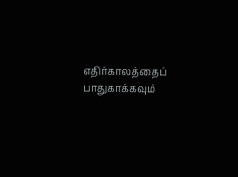எதிர்காலத்தைப் பாதுகாக்கவும்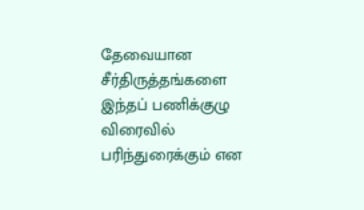தேவையான சீர்திருத்தங்களை இந்தப் பணிக்குழு விரைவில் பரிந்துரைக்கும் என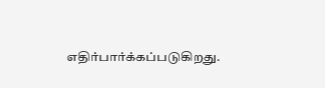எதிர்பார்க்கப்படுகிறது.